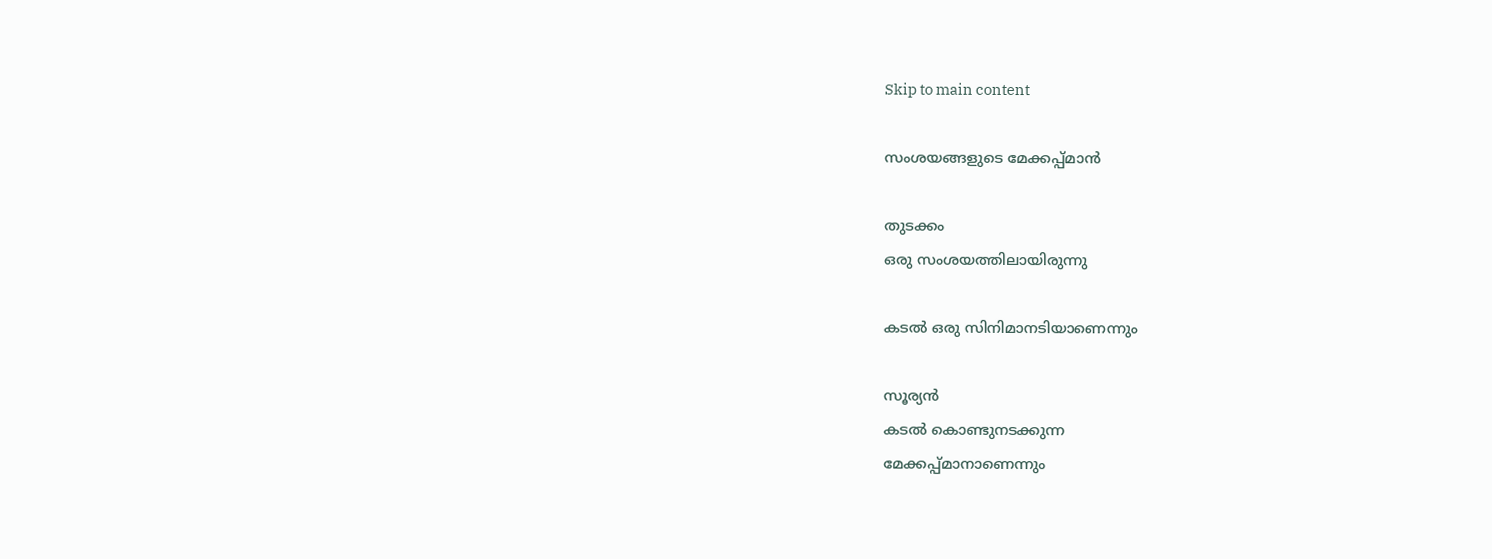Skip to main content

സംശയങ്ങളുടെ മേക്കപ്പ്മാൻ

തുടക്കം
ഒരു സംശയത്തിലായിരുന്നു

കടൽ ഒരു സിനിമാനടിയാണെന്നും

സൂര്യൻ
കടൽ കൊണ്ടുനടക്കുന്ന
മേക്കപ്പ്മാനാണെന്നും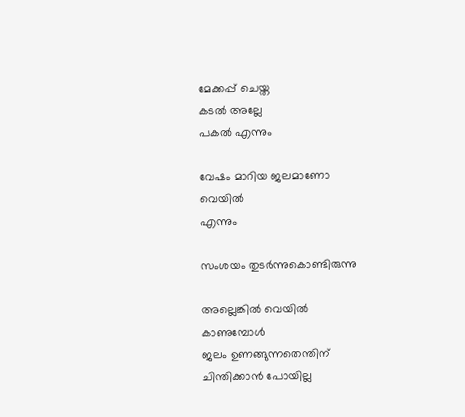മേക്കപ്പ് ചെയ്ത
കടൽ അല്ലേ
പകൽ എന്നും

വേഷം മാറിയ ജലമാണോ
വെയിൽ
എന്നും

സംശയം തുടർന്നുകൊണ്ടിരുന്നു

അല്ലെങ്കിൽ വെയിൽ
കാണുമ്പോൾ
ജലം ഉണങ്ങുന്നതെന്തിന്
ചിന്തിക്കാൻ പോയില്ല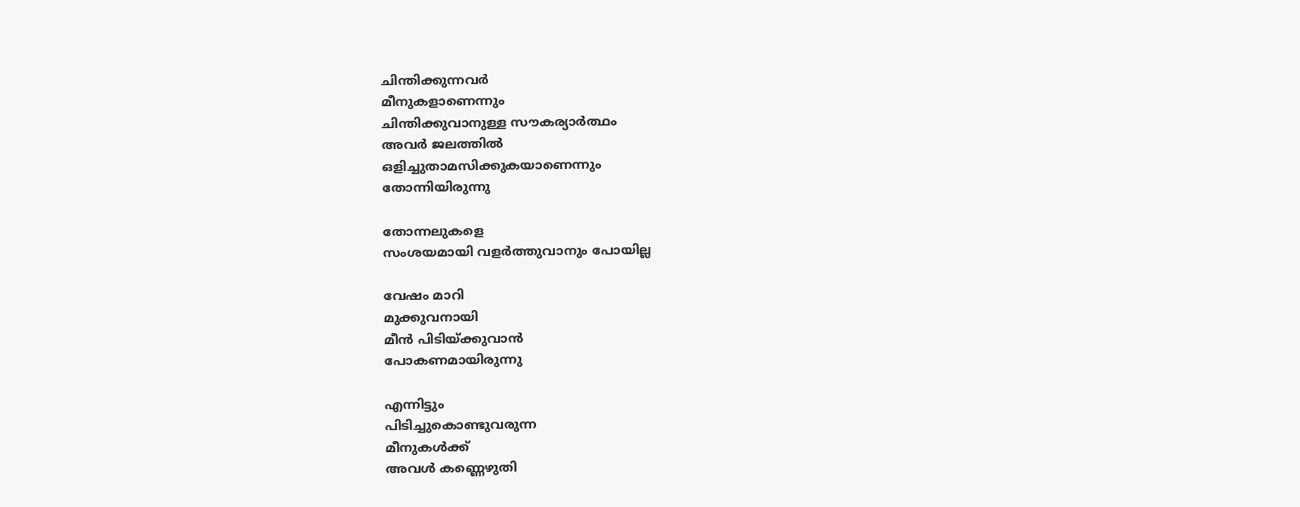ചിന്തിക്കുന്നവർ
മീനുകളാണെന്നും
ചിന്തിക്കുവാനുള്ള സൗകര്യാർത്ഥം
അവർ ജലത്തിൽ
ഒളിച്ചുതാമസിക്കുകയാണെന്നും
തോന്നിയിരുന്നു

തോന്നലുകളെ
സംശയമായി വളർത്തുവാനും പോയില്ല

വേഷം മാറി
മുക്കുവനായി
മീൻ പിടിയ്ക്കുവാൻ
പോകണമായിരുന്നു

എന്നിട്ടും
പിടിച്ചുകൊണ്ടുവരുന്ന
മീനുകൾക്ക്
അവൾ കണ്ണെഴുതി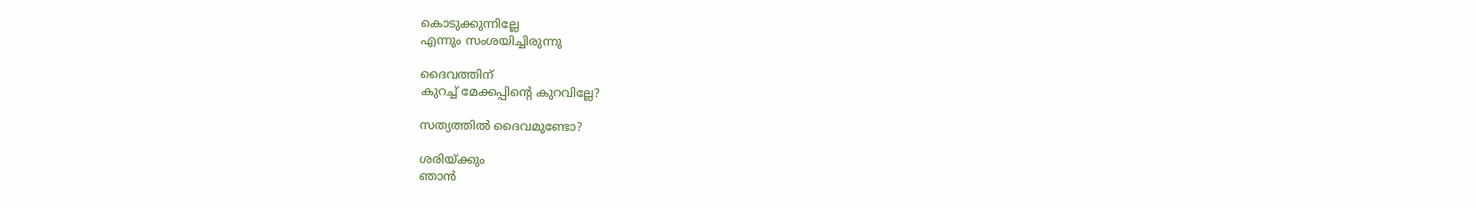കൊടുക്കുന്നില്ലേ
എന്നും സംശയിച്ചിരുന്നു

ദൈവത്തിന്
കുറച്ച് മേക്കപ്പിന്റെ കുറവില്ലേ?

സത്യത്തിൽ ദൈവമുണ്ടോ?

ശരിയ്ക്കും
ഞാൻ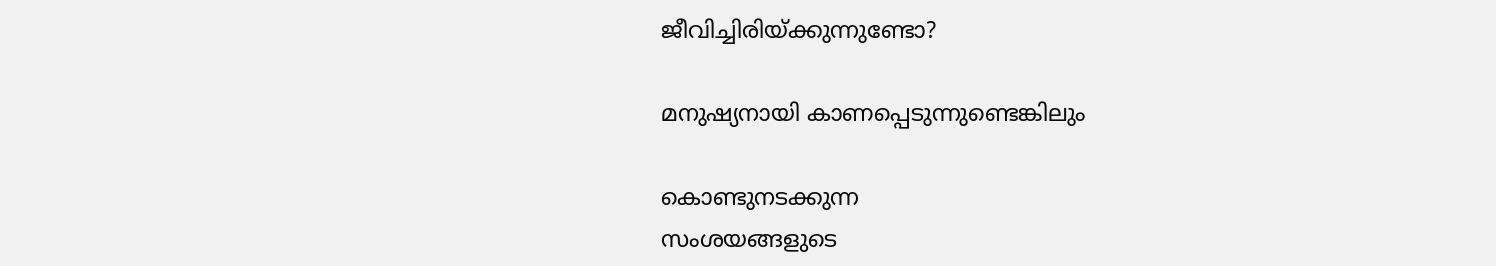ജീവിച്ചിരിയ്ക്കുന്നുണ്ടോ?

മനുഷ്യനായി കാണപ്പെടുന്നുണ്ടെങ്കിലും

കൊണ്ടുനടക്കുന്ന
സംശയങ്ങളുടെ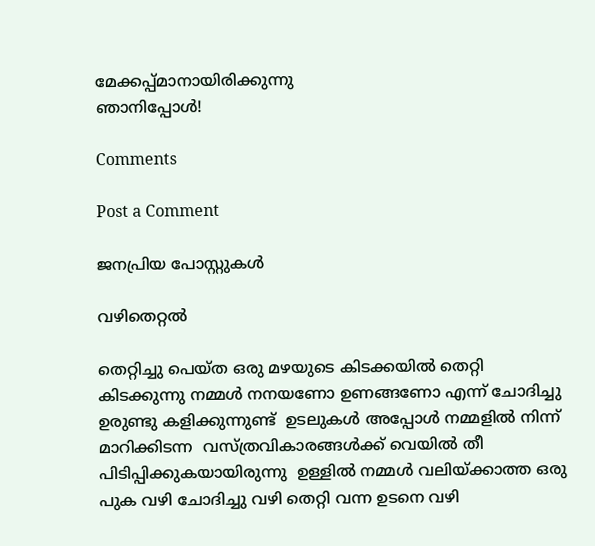മേക്കപ്പ്മാനായിരിക്കുന്നു
ഞാനിപ്പോൾ!

Comments

Post a Comment

ജനപ്രിയ പോസ്റ്റുകൾ

വഴിതെറ്റൽ

തെറ്റിച്ചു പെയ്ത ഒരു മഴയുടെ കിടക്കയിൽ തെറ്റി കിടക്കുന്നു നമ്മൾ നനയണോ ഉണങ്ങണോ എന്ന് ചോദിച്ചു ഉരുണ്ടു കളിക്കുന്നുണ്ട്  ഉടലുകൾ അപ്പോൾ നമ്മളിൽ നിന്ന് മാറിക്കിടന്ന  വസ്ത്രവികാരങ്ങൾക്ക് വെയിൽ തീ  പിടിപ്പിക്കുകയായിരുന്നു  ഉള്ളിൽ നമ്മൾ വലിയ്ക്കാത്ത ഒരു പുക വഴി ചോദിച്ചു വഴി തെറ്റി വന്ന ഉടനെ വഴി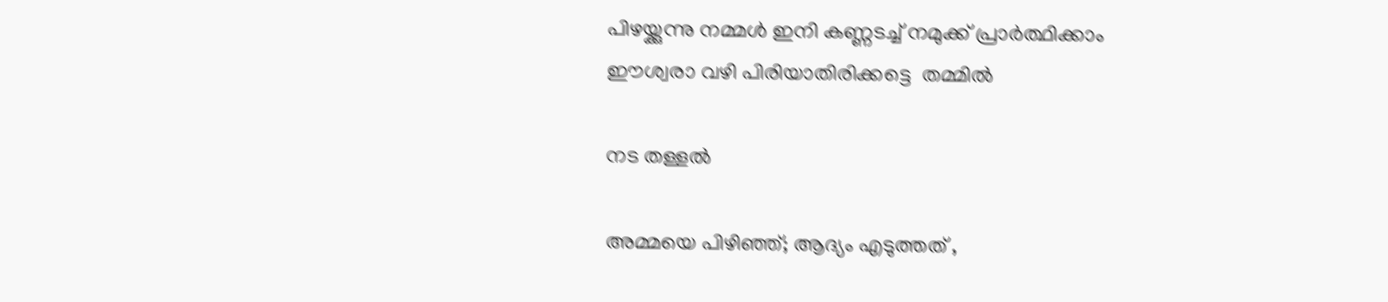പിഴയ്ക്കുന്നു നമ്മൾ ഇനി കണ്ണടച്ച് നമുക്ക് പ്രാർത്ഥിക്കാം ഈശ്വരാ വഴി പിരിയാതിരിക്കട്ടെ  തമ്മിൽ

നട തള്ളൽ

അമ്മയെ പിഴിഞ്ഞ്; ആദ്യം എടുത്തത്‌ ,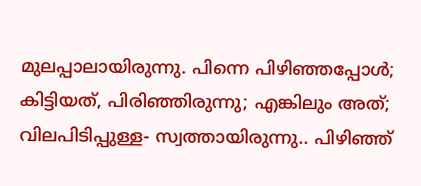മുലപ്പാലായിരുന്നു. പിന്നെ പിഴിഞ്ഞപ്പോൾ; കിട്ടിയത്, പിരിഞ്ഞിരുന്നു; എങ്കിലും അത്; വിലപിടിപ്പുള്ള- സ്വത്തായിരുന്നു.. പിഴിഞ്ഞ്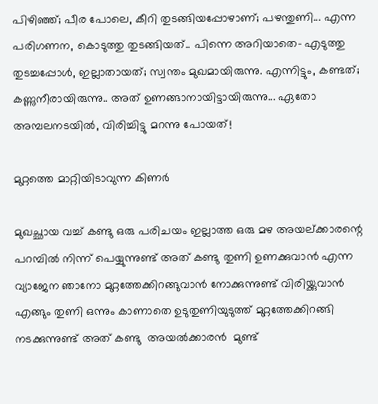പിഴിഞ്ഞ്; പീര പോലെ, കീറി തുടങ്ങിയപ്പോഴാണ്; പഴന്തുണി... എന്ന പരിഗണന, കൊടുത്തു തുടങ്ങിയത്.. പിന്നെ അറിയാതെ- എടുത്തു തുടച്ചപ്പോൾ, ഇല്ലാതായത്; സ്വന്തം മുഖമായിരുന്നു. എന്നിട്ടും, കണ്ടത്; കണ്ണുനീരായിരുന്നു.. അത് ഉണങ്ങാനായിട്ടായിരുന്നു... ഏതോ അമ്പലനടയിൽ, വിരിച്ചിട്ടു മറന്നു പോയത്!

മുറ്റത്തെ മാറ്റിയിടാവുന്ന കിണർ

മുഖച്ഛായ വച്ച് കണ്ടു ഒരു പരിചയം ഇല്ലാത്ത ഒരു മഴ അയല്ക്കാരന്റെ പറമ്പിൽ നിന്ന് പെയ്യുന്നുണ്ട് അത് കണ്ടു തുണി ഉണക്കുവാൻ എന്ന വ്യാജേന ഞാനോ മുറ്റത്തേക്കിറങ്ങുവാൻ നോക്കുന്നുണ്ട് വിരിയ്ക്കുവാൻ എങ്ങും തുണി ഒന്നും കാണാതെ ഉടുതുണിയുടുത്ത് മുറ്റത്തേക്കിറങ്ങി നടക്കുന്നുണ്ട് അത് കണ്ടു  അയൽക്കാരൻ  മുണ്ട്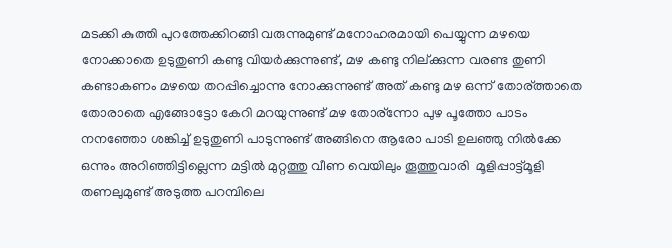മടക്കി കുത്തി പുറത്തേക്കിറങ്ങി വരുന്നുമുണ്ട് മനോഹരമായി പെയ്യുന്ന മഴയെ നോക്കാതെ ഉടുതുണി കണ്ടു വിയർക്കുന്നുണ്ട്‌, മഴ കണ്ടു നില്ക്കുന്ന വരണ്ട തുണി കണ്ടാകണം മഴയെ തറപ്പിച്ചൊന്നു നോക്കുന്നുണ്ട് അത് കണ്ടു മഴ ഒന്ന് തോര്ത്താതെ  തോരാതെ എങ്ങോട്ടോ കേറി മറയുന്നുണ്ട്‌ മഴ തോര്ന്നോ പുഴ പൂത്തോ പാടം നനഞ്ഞോ ശങ്കിച്ച് ഉടുതുണി പാടുന്നുണ്ട് അങ്ങിനെ ആരോ പാടി ഉലഞ്ഞു നിൽക്കേ ഒന്നും അറിഞ്ഞിട്ടില്ലെന്ന മട്ടിൽ മുറ്റത്തു വീണ വെയിലും തൂത്തുവാരി  മൂളിപ്പാട്ട്മൂളി  തണലുമുണ്ട് അടുത്ത പറമ്പിലെ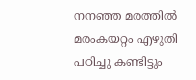നനഞ്ഞ മരത്തിൽ മരംകയറ്റം എഴുതി പഠിച്ചു കണ്ടിട്ടും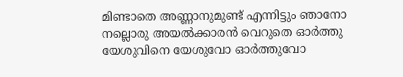മിണ്ടാതെ അണ്ണാനുമുണ്ട്‌ എന്നിട്ടും ഞാനോ നല്ലൊരു അയൽക്കാരൻ വെറുതെ ഓർത്തു യേശുവിനെ യേശുവോ ഓർത്തുവോ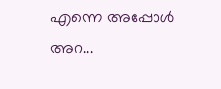എന്നെ അപ്പോൾ അറ...